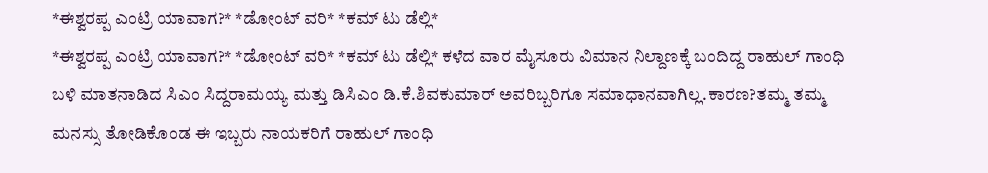*ಈಶ್ವರಪ್ಪ ಎಂಟ್ರಿ ಯಾವಾಗ?* *ಡೋಂಟ್ ವರಿ* *ಕಮ್ ಟು ಡೆಲ್ಲಿ*
*ಈಶ್ವರಪ್ಪ ಎಂಟ್ರಿ ಯಾವಾಗ?* *ಡೋಂಟ್ ವರಿ* *ಕಮ್ ಟು ಡೆಲ್ಲಿ* ಕಳೆದ ವಾರ ಮೈಸೂರು ವಿಮಾನ ನಿಲ್ದಾಣಕ್ಕೆ ಬಂದಿದ್ದ ರಾಹುಲ್ ಗಾಂಧಿ ಬಳಿ ಮಾತನಾಡಿದ ಸಿಎಂ ಸಿದ್ದರಾಮಯ್ಯ ಮತ್ತು ಡಿಸಿಎಂ ಡಿ.ಕೆ.ಶಿವಕುಮಾರ್ ಅವರಿಬ್ಬರಿಗೂ ಸಮಾಧಾನವಾಗಿಲ್ಲ.ಕಾರಣ?ತಮ್ಮ ತಮ್ಮ ಮನಸ್ಸು ತೋಡಿಕೊಂಡ ಈ ಇಬ್ಬರು ನಾಯಕರಿಗೆ ರಾಹುಲ್ ಗಾಂಧಿ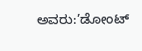ಅವರು:’ಡೋಂಟ್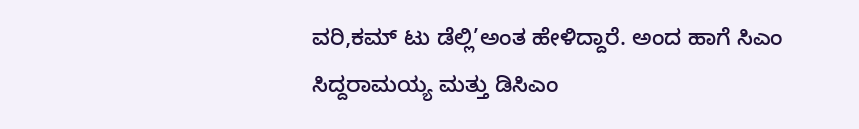ವರಿ,ಕಮ್ ಟು ಡೆಲ್ಲಿ’ಅಂತ ಹೇಳಿದ್ದಾರೆ. ಅಂದ ಹಾಗೆ ಸಿಎಂ ಸಿದ್ದರಾಮಯ್ಯ ಮತ್ತು ಡಿಸಿಎಂ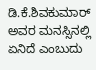ಡಿ.ಕೆ.ಶಿವಕುಮಾರ್ ಅವರ ಮನಸ್ಸಿನಲ್ಲಿ ಏನಿದೆ ಎಂಬುದು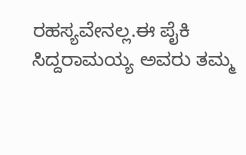ರಹಸ್ಯವೇನಲ್ಲ.ಈ ಪೈಕಿ ಸಿದ್ದರಾಮಯ್ಯ ಅವರು ತಮ್ಮ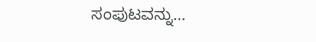ಸಂಪುಟವನ್ನು…